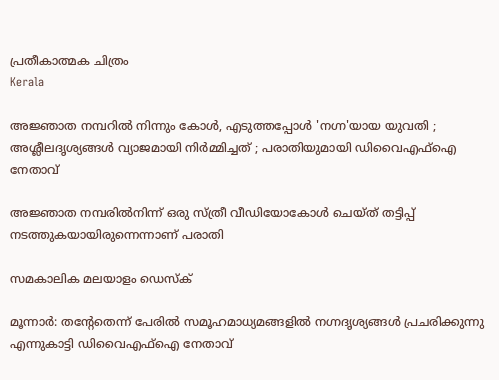പ്രതീകാത്മക ചിത്രം
Kerala

അജ്ഞാത നമ്പറില്‍ നിന്നും കോള്‍, എടുത്തപ്പോള്‍ 'നഗ്ന'യായ യുവതി ; അശ്ലീലദൃശ്യങ്ങള്‍ വ്യാജമായി നിര്‍മ്മിച്ചത് ; പരാതിയുമായി ഡിവൈഎഫ്‌ഐ നേതാവ്

അജ്ഞാത നമ്പരില്‍നിന്ന് ഒരു സ്ത്രീ വീഡിയോകോള്‍ ചെയ്ത് തട്ടിപ്പ് നടത്തുകയായിരുന്നെന്നാണ് പരാതി

സമകാലിക മലയാളം ഡെസ്ക്

മൂന്നാര്‍: തന്റേതെന്ന് പേരില്‍ സമൂഹമാധ്യമങ്ങളില്‍ നഗ്നദൃശ്യങ്ങള്‍ പ്രചരിക്കുന്നു എന്നുകാട്ടി ഡിവൈഎഫ്‌ഐ നേതാവ്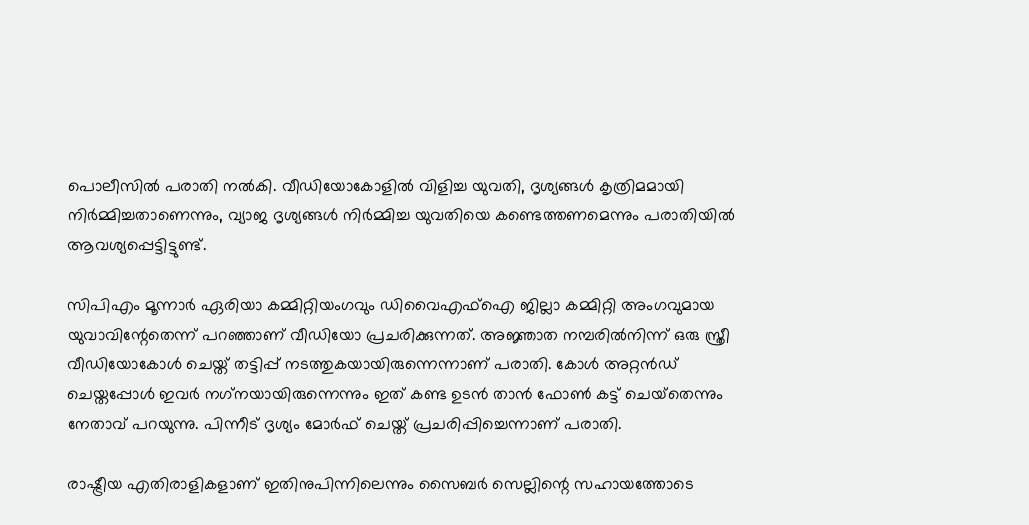പൊലീസില്‍ പരാതി നല്‍കി. വീഡിയോകോളില്‍ വിളിച്ച യുവതി, ദൃശ്യങ്ങള്‍ കൃത്രിമമായി നിര്‍മ്മിച്ചതാണെന്നും, വ്യാജ ദൃശ്യങ്ങള്‍ നിര്‍മ്മിച്ച യുവതിയെ കണ്ടെത്തണമെന്നും പരാതിയില്‍ ആവശ്യപ്പെട്ടിട്ടുണ്ട്.

സിപിഎം മൂന്നാര്‍ ഏരിയാ കമ്മിറ്റിയംഗവും ഡിവൈഎഫ്‌ഐ ജില്ലാ കമ്മിറ്റി അംഗവുമായ യുവാവിന്റേതെന്ന് പറഞ്ഞാണ് വീഡിയോ പ്രചരിക്കുന്നത്. അജ്ഞാത നമ്പരില്‍നിന്ന് ഒരു സ്ത്രീ വീഡിയോകോള്‍ ചെയ്ത് തട്ടിപ്പ് നടത്തുകയായിരുന്നെന്നാണ് പരാതി. കോള്‍ അറ്റന്‍ഡ് ചെയ്തപ്പോള്‍ ഇവര്‍ നഗ്‌നയായിരുന്നെന്നും ഇത് കണ്ട ഉടന്‍ താന്‍ ഫോണ്‍ കട്ട് ചെയ്‌തെന്നും നേതാവ് പറയുന്നു. പിന്നീട് ദൃശ്യം മോര്‍ഫ് ചെയ്ത് പ്രചരിപ്പിച്ചെന്നാണ് പരാതി.

രാഷ്ട്രീയ എതിരാളികളാണ് ഇതിനുപിന്നിലെന്നും സൈബര്‍ സെല്ലിന്റെ സഹായത്തോടെ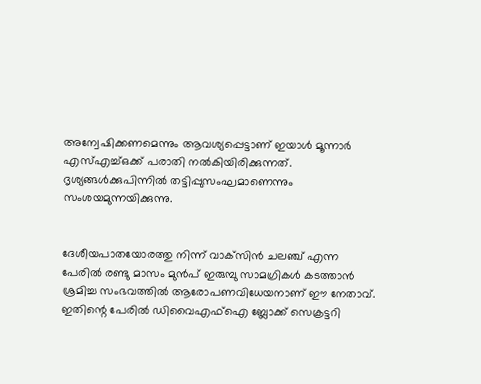അന്വേഷിക്കണമെന്നും ആവശ്യപ്പെട്ടാണ് ഇയാള്‍ മൂന്നാര്‍ എസ്എച്ച്ഒക്ക് പരാതി നല്‍കിയിരിക്കുന്നത്. ദൃശ്യങ്ങള്‍ക്കുപിന്നില്‍ തട്ടിപ്പുസംഘമാണെന്നും സംശയമുന്നയിക്കുന്നു.


ദേശീയപാതയോരത്തു നിന്ന് വാക്‌സിന്‍ ചലഞ്ച് എന്ന പേരില്‍ രണ്ടു മാസം മുന്‍പ് ഇരുമ്പു സാമഗ്രികള്‍ കടത്താന്‍ ശ്രമിച്ച സംഭവത്തില്‍ ആരോപണവിധേയനാണ് ഈ നേതാവ്. ഇതിന്റെ പേരില്‍ ഡിവൈഎഫ്‌ഐ ബ്ലോക്ക് സെക്രട്ടറി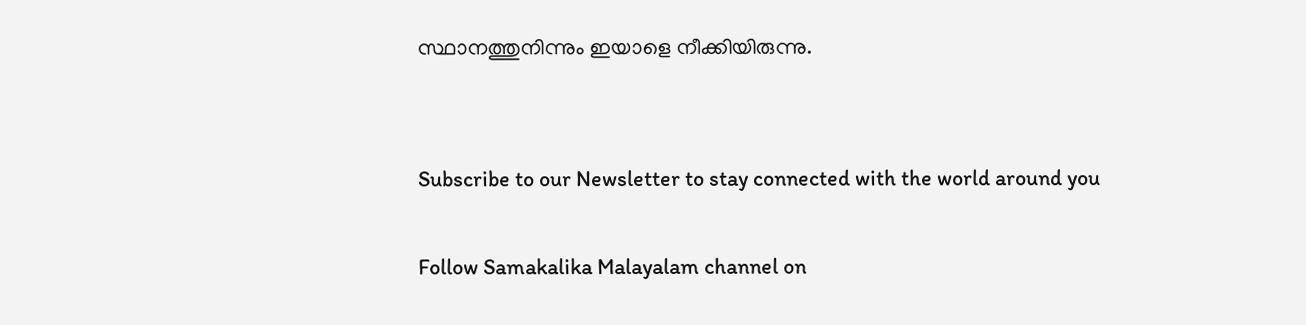സ്ഥാനത്തുനിന്നും ഇയാളെ നീക്കിയിരുന്നു.


Subscribe to our Newsletter to stay connected with the world around you

Follow Samakalika Malayalam channel on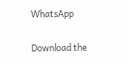WhatsApp

Download the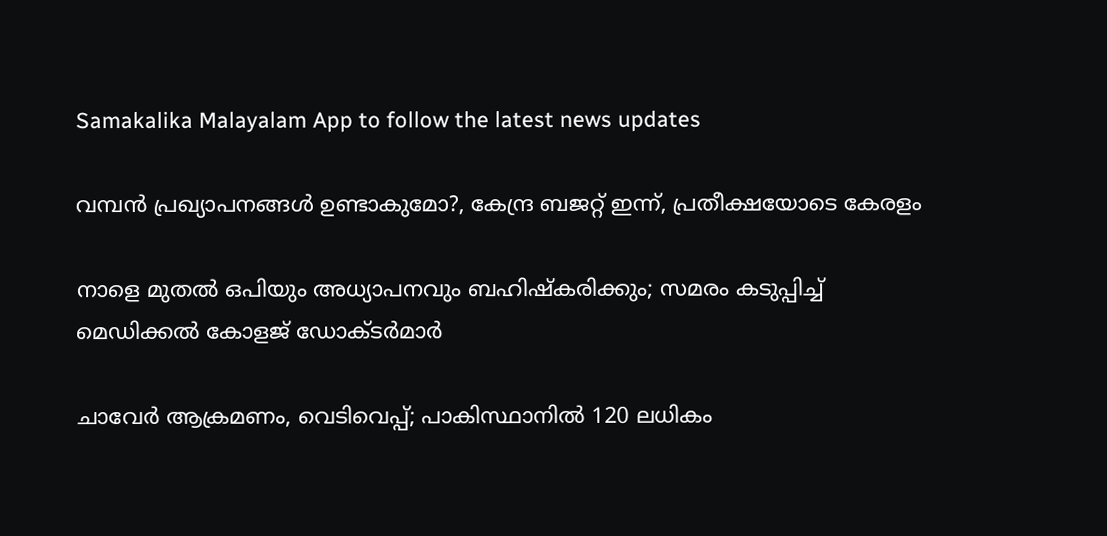Samakalika Malayalam App to follow the latest news updates

വമ്പൻ പ്രഖ്യാപനങ്ങൾ ഉണ്ടാകുമോ?, കേന്ദ്ര ബജറ്റ് ഇന്ന്, പ്രതീക്ഷയോടെ കേരളം

നാളെ മുതൽ ഒപിയും അധ്യാപനവും ബഹിഷ്കരിക്കും; സമരം കടുപ്പിച്ച് മെഡിക്കൽ കോളജ് ഡോക്ടർമാർ

ചാവേര്‍ ആക്രമണം, വെടിവെപ്പ്; പാകിസ്ഥാനില്‍ 120 ലധികം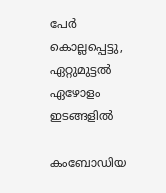പേര്‍ കൊല്ലപ്പെട്ടു, ഏറ്റുമുട്ടല്‍ ഏഴോളം ഇടങ്ങളില്‍

കംബോഡിയ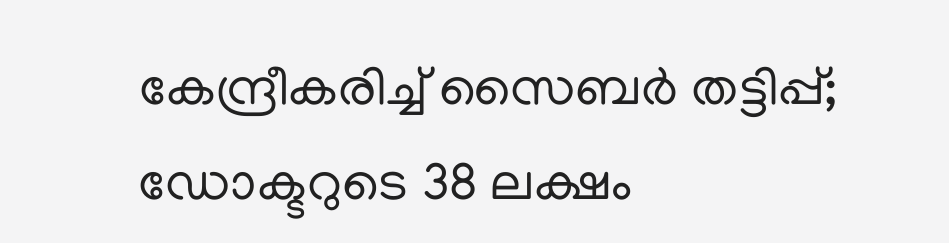കേന്ദ്രീകരിച്ച് സൈബർ തട്ടിപ്പ്; ഡോക്ടറുടെ 38 ലക്ഷം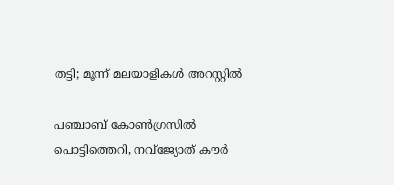തട്ടി; മൂന്ന് മലയാളികൾ അറസ്റ്റിൽ

പഞ്ചാബ് കോണ്‍ഗ്രസില്‍ പൊട്ടിത്തെറി, നവ്ജ്യോത് കൗര്‍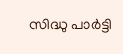സിദ്ധു പാര്‍ട്ടി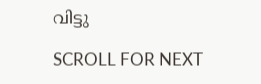വിട്ടു

SCROLL FOR NEXT